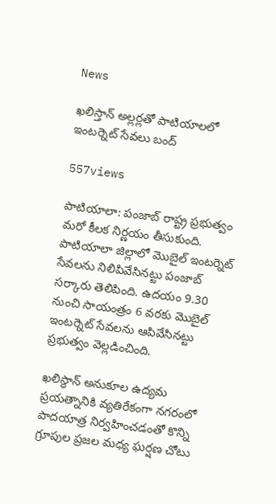News

ఖలిస్తాన్ అల్లర్లతో పాటియాలలో ఇంటర్నెట్ సేవలు బంద్‌

557views

పాటియాలా: పంజాబ్ రాష్ట్ర ప్రభుత్వం మరో కీలక నిర్ణయం తీసుకుంది. పాటియాలా జిల్లాలో మొబైల్ ఇంటర్నెట్ సేవలను నిలిపివేసినట్టు పంజాబ్ సర్కారు తెలిపింది. ఉదయం 9.30 నుంచి సాయంత్రం 6 వరకు మొబైల్ ఇంటర్నెట్ సేవలను ఆపివేసినట్టు ప్రభుత్వం వెల్లడించింది.

ఖలిస్థాన్ అనుకూల ఉద్యమ ప్రయత్నానికి వ్యతిరేకంగా నగరంలో పాదయాత్ర నిర్వహించడంతో కొన్ని గ్రూపుల ప్రజల మధ్య ఘర్షణ చోటు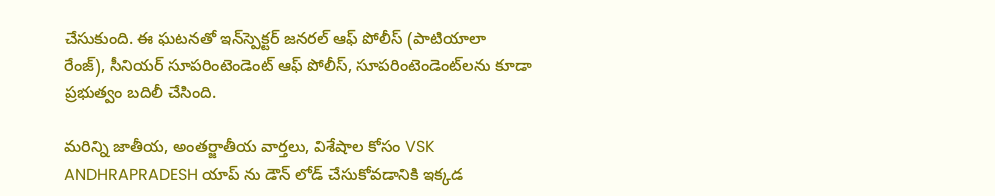చేసుకుంది. ఈ ఘటనతో ఇన్‌స్పెక్టర్ జనరల్ ఆఫ్ పోలీస్ (పాటియాలా రేంజ్), సీనియర్ సూపరింటెండెంట్ ఆఫ్ పోలీస్, సూపరింటెండెంట్‌లను కూడా ప్రభుత్వం బదిలీ చేసింది.

మరిన్ని జాతీయ, అంతర్జాతీయ వార్తలు, విశేషాల కోసం VSK ANDHRAPRADESH యాప్ ను డౌన్ లోడ్ చేసుకోవడానికి ఇక్కడ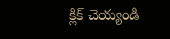క్లిక్ చెయ్యండి